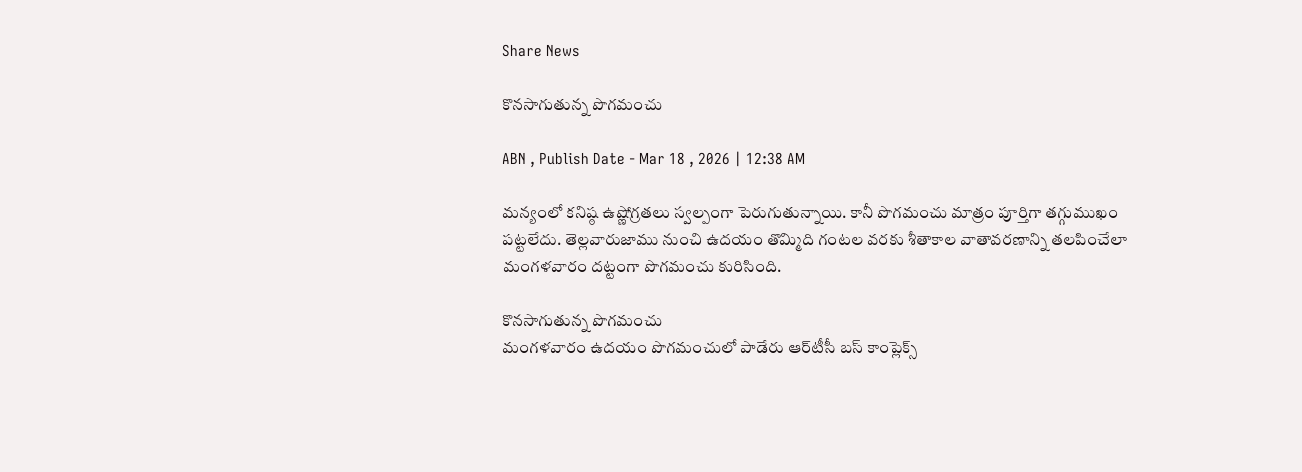Share News

కొనసాగుతున్న పొగమంచు

ABN , Publish Date - Mar 18 , 2026 | 12:38 AM

మన్యంలో కనిష్ఠ ఉష్ణోగ్రతలు స్వల్పంగా పెరుగుతున్నాయి. కానీ పొగమంచు మాత్రం పూర్తిగా తగ్గుముఖం పట్టలేదు. తెల్లవారుజాము నుంచి ఉదయం తొమ్మిది గంటల వరకు శీతాకాల వాతావరణాన్ని తలపించేలా మంగళవారం దట్టంగా పొగమంచు కురిసింది.

కొనసాగుతున్న పొగమంచు
మంగళవారం ఉదయం పొగమంచులో పాడేరు ఆర్‌టీసీ బస్‌ కాంప్లెక్స్‌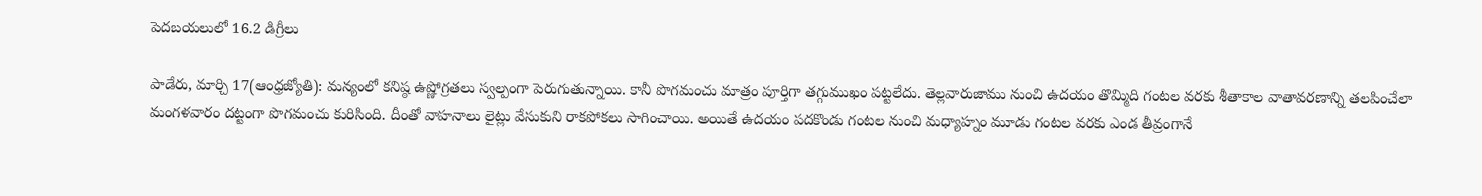పెదబయలులో 16.2 డిగ్రీలు

పాడేరు, మార్చి 17(ఆంధ్రజ్యోతి): మన్యంలో కనిష్ఠ ఉష్ణోగ్రతలు స్వల్పంగా పెరుగుతున్నాయి. కానీ పొగమంచు మాత్రం పూర్తిగా తగ్గుముఖం పట్టలేదు. తెల్లవారుజాము నుంచి ఉదయం తొమ్మిది గంటల వరకు శీతాకాల వాతావరణాన్ని తలపించేలా మంగళవారం దట్టంగా పొగమంచు కురిసింది. దీంతో వాహనాలు లైట్లు వేసుకుని రాకపోకలు సాగించాయి. అయితే ఉదయం పదకొండు గంటల నుంచి మధ్యాహ్నం మూడు గంటల వరకు ఎండ తీవ్రంగానే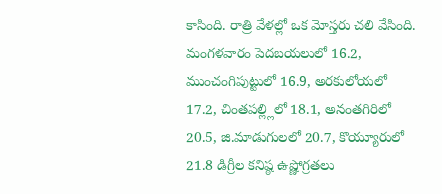కాసింది. రాత్రి వేళల్లో ఒక మోస్తరు చలి వేసింది. మంగళవారం పెదబయలులో 16.2, ముంచంగిపుట్టులో 16.9, అరకులోయలో 17.2, చింతపల్ల్లిలో 18.1, అనంతగిరిలో 20.5, జి.మాడుగులలో 20.7, కొయ్యూరులో 21.8 డిగ్రీల కనిష్ఠ ఉష్ణోగ్రతలు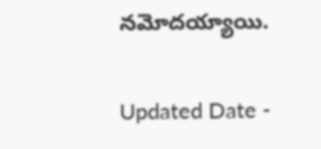నమోదయ్యాయి.

Updated Date -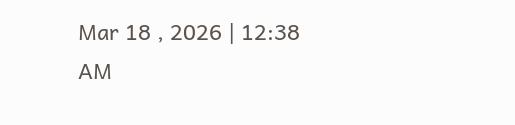Mar 18 , 2026 | 12:38 AM